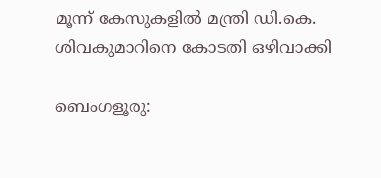മൂന്ന് കേസുകളിൽ മന്ത്രി ഡി.കെ. ശിവകുമാറിനെ കോടതി ഒഴിവാക്കി

ബെംഗളൂരു: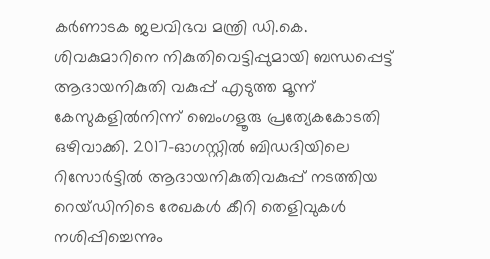കർണാടക ജലവിഭവ മന്ത്രി ഡി.കെ. ശിവകുമാറിനെ നികുതിവെട്ടിപ്പുമായി ബന്ധപ്പെട്ട് ആദായനികുതി വകുപ്പ് എടുത്ത മൂന്ന് കേസുകളിൽനിന്ന് ബെംഗളൂരു പ്രത്യേകകോടതി ഒഴിവാക്കി. 2017-ഓഗസ്റ്റിൽ ബിഡദിയിലെ റിസോർട്ടിൽ ആദായനികുതിവകുപ്പ് നടത്തിയ റെയ്ഡിനിടെ രേഖകൾ കീറി തെളിവുകൾ നശിപ്പിച്ചെന്നും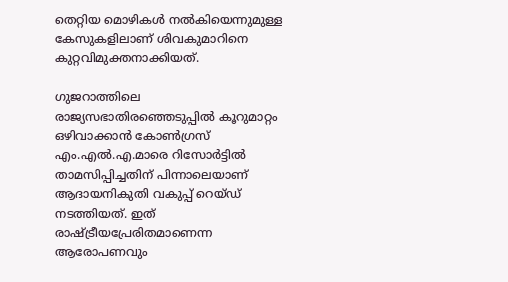തെറ്റിയ മൊഴികൾ നൽകിയെന്നുമുള്ള കേസുകളിലാണ് ശിവകുമാറിനെ കുറ്റവിമുക്തനാക്കിയത്.

ഗുജറാത്തിലെ രാജ്യസഭാതിരഞ്ഞെടുപ്പിൽ കൂറുമാറ്റം ഒഴിവാക്കാൻ കോൺഗ്രസ് എം.എൽ.എ.മാരെ റിസോർട്ടിൽ താമസിപ്പിച്ചതിന് പിന്നാലെയാണ് ആദായനികുതി വകുപ്പ് റെയ്ഡ് നടത്തിയത്. ഇത് രാഷ്ട്രീയപ്രേരിതമാണെന്ന ആരോപണവും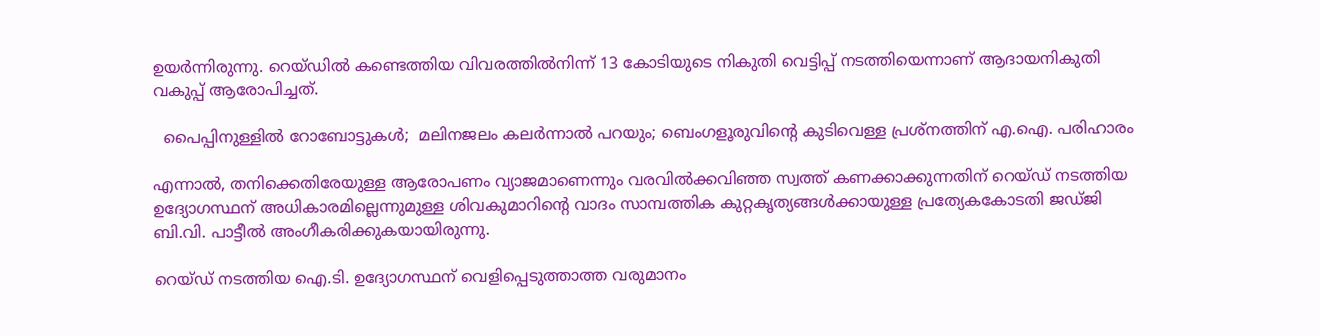ഉയർന്നിരുന്നു. റെയ്ഡിൽ കണ്ടെത്തിയ വിവരത്തിൽനിന്ന് 13 കോടിയുടെ നികുതി വെട്ടിപ്പ് നടത്തിയെന്നാണ് ആദായനികുതി വകുപ്പ് ആരോപിച്ചത്.

  പൈപ്പിനുള്ളിൽ റോബോട്ടുകൾ;  മലിനജലം കലർന്നാൽ പറയും; ബെംഗളൂരുവിന്റെ കുടിവെള്ള പ്രശ്നത്തിന് എ.ഐ. പരിഹാരം

എന്നാൽ, തനിക്കെതിരേയുള്ള ആരോപണം വ്യാജമാണെന്നും വരവിൽക്കവിഞ്ഞ സ്വത്ത് കണക്കാക്കുന്നതിന് റെയ്ഡ് നടത്തിയ ഉദ്യോഗസ്ഥന് അധികാരമില്ലെന്നുമുള്ള ശിവകുമാറിന്റെ വാദം സാമ്പത്തിക കുറ്റകൃത്യങ്ങൾക്കായുള്ള പ്രത്യേകകോടതി ജഡ്ജി ബി.വി. പാട്ടീൽ അംഗീകരിക്കുകയായിരുന്നു.

റെയ്ഡ് നടത്തിയ ഐ.ടി. ഉദ്യോഗസ്ഥന് വെളിപ്പെടുത്താത്ത വരുമാനം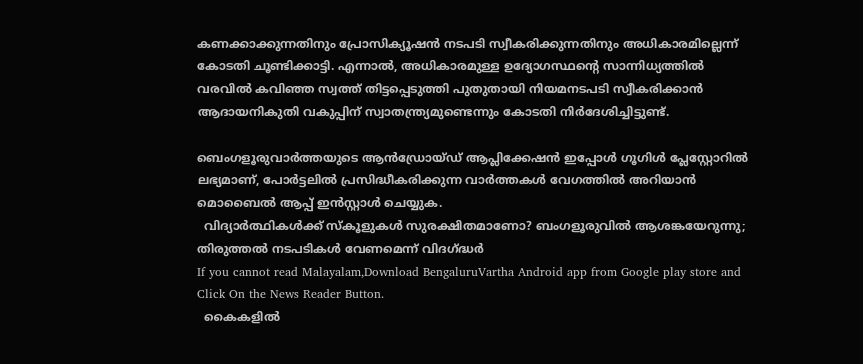കണക്കാക്കുന്നതിനും പ്രോസിക്യൂഷൻ നടപടി സ്വീകരിക്കുന്നതിനും അധികാരമില്ലെന്ന് കോടതി ചൂണ്ടിക്കാട്ടി. എന്നാൽ, അധികാരമുള്ള ഉദ്യോഗസ്ഥന്റെ സാന്നിധ്യത്തിൽ വരവിൽ കവിഞ്ഞ സ്വത്ത് തിട്ടപ്പെടുത്തി പുതുതായി നിയമനടപടി സ്വീകരിക്കാൻ ആദായനികുതി വകുപ്പിന് സ്വാതന്ത്ര്യമുണ്ടെന്നും കോടതി നിർദേശിച്ചിട്ടുണ്ട്.

ബെംഗളൂരുവാർത്തയുടെ ആൻഡ്രോയ്ഡ് ആപ്ലിക്കേഷൻ ഇപ്പോൾ ഗൂഗിൾ പ്ലേസ്റ്റോറിൽ ലഭ്യമാണ്, പോർട്ടലിൽ പ്രസിദ്ധീകരിക്കുന്ന വാർത്തകൾ വേഗത്തിൽ അറിയാൻ മൊബൈൽ ആപ്പ് ഇൻസ്റ്റാൾ ചെയ്യുക.
  വിദ്യാർത്ഥികൾക്ക് സ്കൂളുകൾ സുരക്ഷിതമാണോ? ബംഗളൂരുവിൽ ആശങ്കയേറുന്നു; തിരുത്തൽ നടപടികൾ വേണമെന്ന് വിദഗ്ദ്ധർ
If you cannot read Malayalam,Download BengaluruVartha Android app from Google play store and Click On the News Reader Button.
  കൈകളിൽ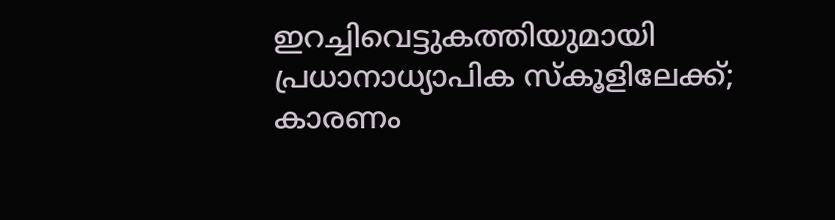ഇറച്ചിവെട്ടുകത്തിയുമായി പ്രധാനാധ്യാപിക സ്കൂളിലേക്ക്; കാരണം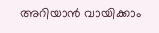അറിയാൻ വായിക്കാം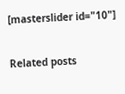[masterslider id="10"]

Related posts